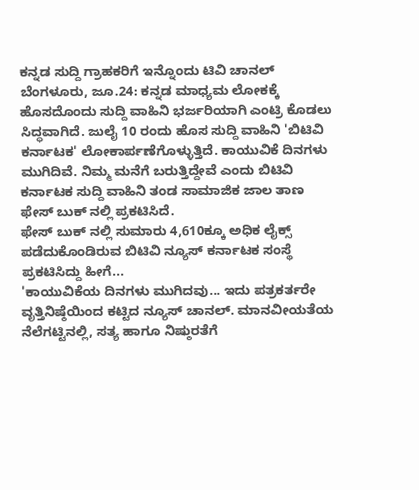ಕನ್ನಡ ಸುದ್ದಿ ಗ್ರಾಹಕರಿಗೆ ಇನ್ನೊಂದು ಟಿವಿ ಚಾನಲ್
ಬೆಂಗಳೂರು, ಜೂ.24: ಕನ್ನಡ ಮಾಧ್ಯಮ ಲೋಕಕ್ಕೆ ಹೊಸದೊಂದು ಸುದ್ದಿ ವಾಹಿನಿ ಭರ್ಜರಿಯಾಗಿ ಎಂಟ್ರಿ ಕೊಡಲು ಸಿದ್ಧವಾಗಿದೆ. ಜುಲೈ 10 ರಂದು ಹೊಸ ಸುದ್ದಿ ವಾಹಿನಿ 'ಬಿಟಿವಿ ಕರ್ನಾಟಕ' ಲೋಕಾರ್ಪಣೆಗೊಳ್ಳುತ್ತಿದೆ. ಕಾಯುವಿಕೆ ದಿನಗಳು ಮುಗಿದಿವೆ. ನಿಮ್ಮ ಮನೆಗೆ ಬರುತ್ತಿದ್ದೇವೆ ಎಂದು ಬಿಟಿವಿ ಕರ್ನಾಟಕ ಸುದ್ದಿ ವಾಹಿನಿ ತಂಡ ಸಾಮಾಜಿಕ ಜಾಲ ತಾಣ ಫೇಸ್ ಬುಕ್ ನಲ್ಲಿ ಪ್ರಕಟಿಸಿದೆ.
ಫೇಸ್ ಬುಕ್ ನಲ್ಲಿ ಸುಮಾರು 4,610ಕ್ಕೂ ಅಧಿಕ ಲೈಕ್ಸ್ ಪಡೆದುಕೊಂಡಿರುವ ಬಿಟಿವಿ ನ್ಯೂಸ್ ಕರ್ನಾಟಕ ಸಂಸ್ಥೆ ಪ್ರಕಟಿಸಿದ್ದು ಹೀಗೆ...
'ಕಾಯುವಿಕೆಯ ದಿನಗಳು ಮುಗಿದವು... ಇದು ಪತ್ರಕರ್ತರೇ ವೃತ್ತಿನಿಷ್ಠೆಯಿಂದ ಕಟ್ಟಿದ ನ್ಯೂಸ್ ಚಾನಲ್. ಮಾನವೀಯತೆಯ ನೆಲೆಗಟ್ಟಿನಲ್ಲಿ, ಸತ್ಯ ಹಾಗೂ ನಿಷ್ಠುರತೆಗೆ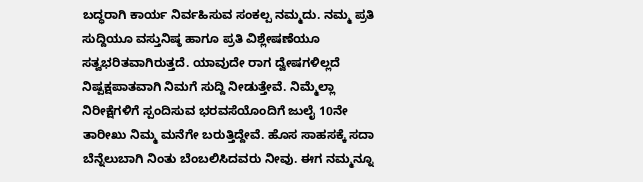ಬದ್ಧರಾಗಿ ಕಾರ್ಯ ನಿರ್ವಹಿಸುವ ಸಂಕಲ್ಪ ನಮ್ಮದು. ನಮ್ಮ ಪ್ರತಿ ಸುದ್ದಿಯೂ ವಸ್ತುನಿಷ್ಠ ಹಾಗೂ ಪ್ರತಿ ವಿಶ್ಲೇಷಣೆಯೂ ಸತ್ವಭರಿತವಾಗಿರುತ್ತದೆ. ಯಾವುದೇ ರಾಗ ದ್ವೇಷಗಳಿಲ್ಲದೆ ನಿಷ್ಪಕ್ಷಪಾತವಾಗಿ ನಿಮಗೆ ಸುದ್ದಿ ನೀಡುತ್ತೇವೆ. ನಿಮ್ಮೆಲ್ಲಾ ನಿರೀಕ್ಷೆಗಳಿಗೆ ಸ್ಪಂದಿಸುವ ಭರವಸೆಯೊಂದಿಗೆ ಜುಲೈ 10ನೇ ತಾರೀಖು ನಿಮ್ಮ ಮನೆಗೇ ಬರುತ್ತಿದ್ದೇವೆ. ಹೊಸ ಸಾಹಸಕ್ಕೆ ಸದಾ ಬೆನ್ನೆಲುಬಾಗಿ ನಿಂತು ಬೆಂಬಲಿಸಿದವರು ನೀವು. ಈಗ ನಮ್ಮನ್ನೂ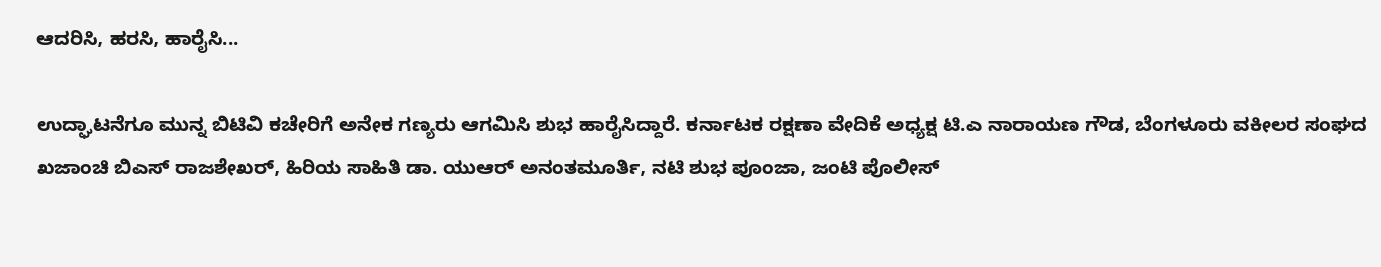ಆದರಿಸಿ, ಹರಸಿ, ಹಾರೈಸಿ...

ಉದ್ಘಾಟನೆಗೂ ಮುನ್ನ ಬಿಟಿವಿ ಕಚೇರಿಗೆ ಅನೇಕ ಗಣ್ಯರು ಆಗಮಿಸಿ ಶುಭ ಹಾರೈಸಿದ್ದಾರೆ. ಕರ್ನಾಟಕ ರಕ್ಷಣಾ ವೇದಿಕೆ ಅಧ್ಯಕ್ಷ ಟಿ.ಎ ನಾರಾಯಣ ಗೌಡ, ಬೆಂಗಳೂರು ವಕೀಲರ ಸಂಘದ ಖಜಾಂಚಿ ಬಿಎಸ್ ರಾಜಶೇಖರ್, ಹಿರಿಯ ಸಾಹಿತಿ ಡಾ. ಯುಆರ್ ಅನಂತಮೂರ್ತಿ, ನಟಿ ಶುಭ ಪೂಂಜಾ, ಜಂಟಿ ಪೊಲೀಸ್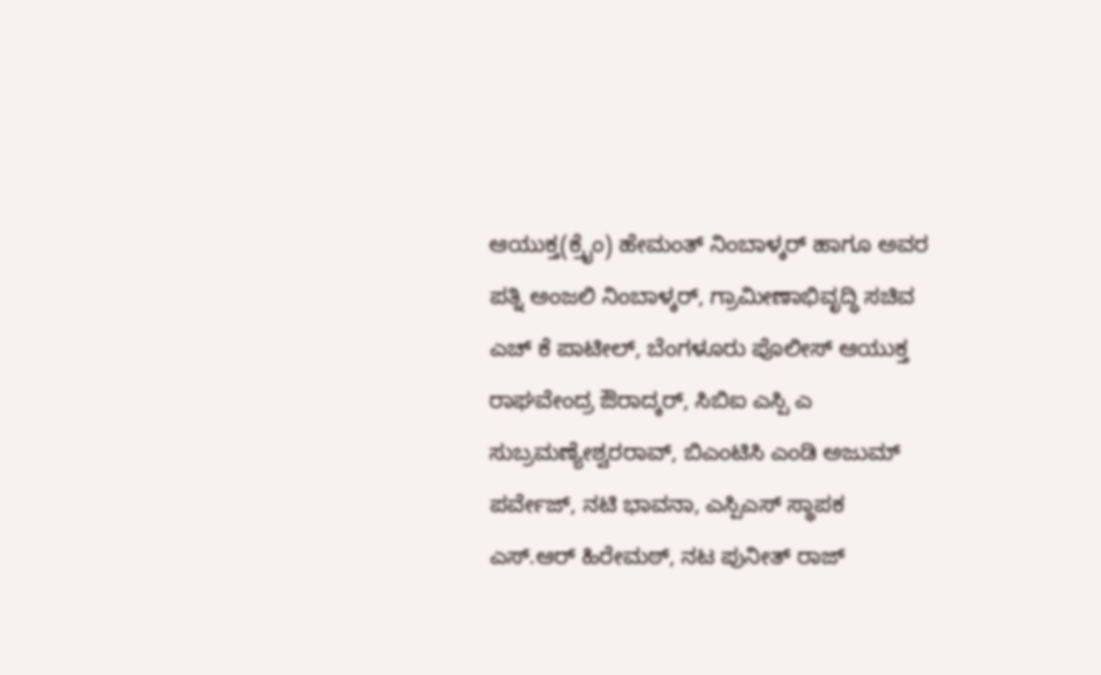ಆಯುಕ್ತ(ಕ್ರೈಂ) ಹೇಮಂತ್ ನಿಂಬಾಳ್ಕರ್ ಹಾಗೂ ಅವರ ಪತ್ನಿ ಅಂಜಲಿ ನಿಂಬಾಳ್ಕರ್, ಗ್ರಾಮೀಣಾಭಿವೃದ್ಧಿ ಸಚಿವ ಎಚ್ ಕೆ ಪಾಟೀಲ್, ಬೆಂಗಳೂರು ಪೊಲೀಸ್ ಆಯುಕ್ತ ರಾಘವೇಂದ್ರ ಔರಾದ್ಕರ್, ಸಿಬಿಐ ಎಸ್ಪಿ ಎ ಸುಬ್ರಮಣ್ಯೇಶ್ವರರಾವ್, ಬಿಎಂಟಿಸಿ ಎಂಡಿ ಅಜುಮ್ ಪರ್ವೇಜ್, ನಟಿ ಭಾವನಾ, ಎಸ್ಪಿಎಸ್ ಸ್ಥಾಪಕ ಎಸ್.ಆರ್ ಹಿರೇಮಠ್, ನಟ ಪುನೀತ್ ರಾಜ್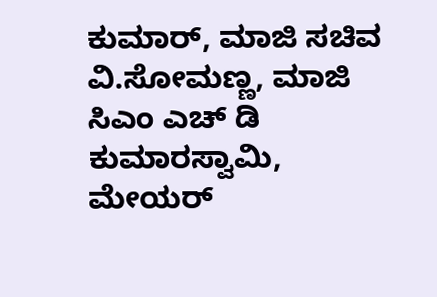ಕುಮಾರ್, ಮಾಜಿ ಸಚಿವ ವಿ.ಸೋಮಣ್ಣ, ಮಾಜಿ ಸಿಎಂ ಎಚ್ ಡಿ ಕುಮಾರಸ್ವಾಮಿ, ಮೇಯರ್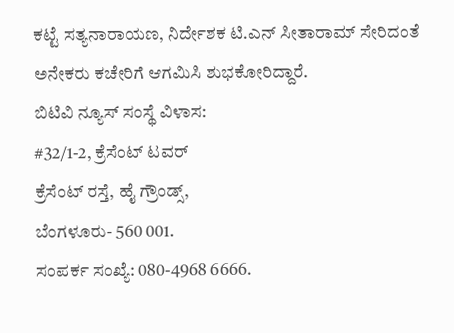ಕಟ್ಟೆ ಸತ್ಯನಾರಾಯಣ, ನಿರ್ದೇಶಕ ಟಿ.ಎನ್ ಸೀತಾರಾಮ್ ಸೇರಿದಂತೆ ಅನೇಕರು ಕಚೇರಿಗೆ ಆಗಮಿಸಿ ಶುಭಕೋರಿದ್ದಾರೆ.
ಬಿಟಿವಿ ನ್ಯೂಸ್ ಸಂಸ್ಥೆ ವಿಳಾಸ:
#32/1-2, ಕ್ರೆಸೆಂಟ್ ಟವರ್
ಕ್ರೆಸೆಂಟ್ ರಸ್ತೆ, ಹೈ ಗ್ರೌಂಡ್ಸ್,
ಬೆಂಗಳೂರು- 560 001.
ಸಂಪರ್ಕ ಸಂಖ್ಯೆ: 080-4968 6666.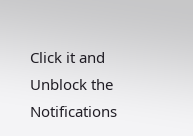Click it and Unblock the Notifications